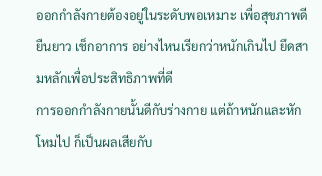ออกกำลังกายต้องอยู่ในระดับพอเหมาะ เพื่อสุขภาพดียืนยาว เช็กอาการ อย่างไหนเรียกว่าหนักเกินไป ยึดสามหลักเพื่อประสิทธิภาพที่ดี
การออกกำลังกายนั้นดีกับร่างกาย แต่ถ้าหนักและหักโหมไป ก็เป็นผลเสียกับ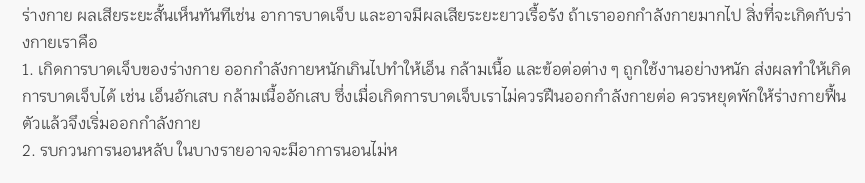ร่างกาย ผลเสียระยะสั้นเห็นทันทีเช่น อาการบาดเจ็บ และอาจมีผลเสียระยะยาวเรื้อรัง ถ้าเราออกกำลังกายมากไป สิ่งที่จะเกิดกับร่างกายเราคือ
1. เกิดการบาดเจ็บของร่างกาย ออกกำลังกายหนักเกินไปทำให้เอ็น กล้ามเนื้อ และข้อต่อต่าง ๆ ถูกใช้งานอย่างหนัก ส่งผลทำให้เกิดการบาดเจ็บได้ เช่น เอ็นอักเสบ กล้ามเนื้ออักเสบ ซึ่งเมื่อเกิดการบาดเจ็บเราไม่ควรฝืนออกกำลังกายต่อ ควรหยุดพักให้ร่างกายฟื้นตัวแล้วจึงเริ่มออกกำลังกาย
2. รบกวนการนอนหลับ ในบางรายอาจจะมีอาการนอนไม่ห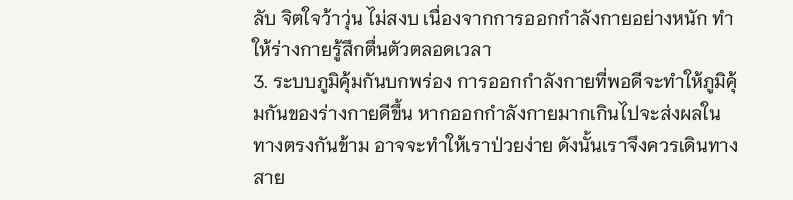ลับ จิตใจว้าวุ่น ไม่สงบ เนื่องจากการออกกำลังกายอย่างหนัก ทำให้ร่างกายรู้สึกตื่นตัวตลอดเวลา
3. ระบบภูมิคุ้มกันบกพร่อง การออกกำลังกายที่พอดีจะทำให้ภูมิคุ้มกันของร่างกายดีขึ้น หากออกกำลังกายมากเกินไปจะส่งผลในทางตรงกันข้าม อาจจะทำให้เราป่วยง่าย ดังนั้นเราจึงควรเดินทางสาย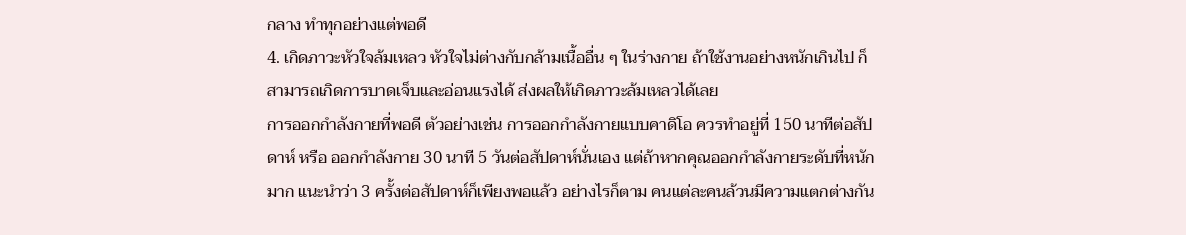กลาง ทำทุกอย่างแต่พอดี
4. เกิดภาวะหัวใจล้มเหลว หัวใจไม่ต่างกับกล้ามเนื้ออื่น ๆ ในร่างกาย ถ้าใช้งานอย่างหนักเกินไป ก็สามารถเกิดการบาดเจ็บและอ่อนแรงได้ ส่งผลให้เกิดภาวะล้มเหลวได้เลย
การออกกำลังกายที่พอดี ตัวอย่างเช่น การออกกำลังกายแบบคาดิโอ ควรทำอยู่ที่ 150 นาทีต่อสัปดาห์ หรือ ออกกำลังกาย 30 นาที 5 วันต่อสัปดาห์นั่นเอง แต่ถ้าหากคุณออกกำลังกายระดับที่หนักมาก แนะนำว่า 3 ครั้งต่อสัปดาห์ก็เพียงพอแล้ว อย่างไรก็ตาม คนแต่ละคนล้วนมีความแตกต่างกัน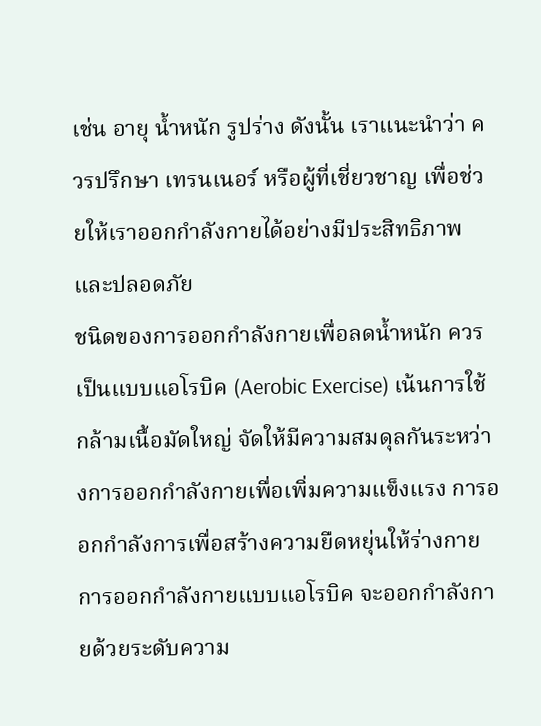เช่น อายุ น้ำหนัก รูปร่าง ดังนั้น เราแนะนำว่า ควรปรึกษา เทรนเนอร์ หรือผู้ที่เชี่ยวชาญ เพื่อช่วยให้เราออกกำลังกายได้อย่างมีประสิทธิภาพและปลอดภัย
ชนิดของการออกกำลังกายเพื่อลดน้ำหนัก ควรเป็นแบบแอโรบิค (Aerobic Exercise) เน้นการใช้กล้ามเนื้อมัดใหญ่ จัดให้มีความสมดุลกันระหว่างการออกกำลังกายเพื่อเพิ่มความแข็งแรง การออกกำลังการเพื่อสร้างความยืดหยุ่นให้ร่างกาย
การออกกำลังกายแบบแอโรบิค จะออกกำลังกายด้วยระดับความ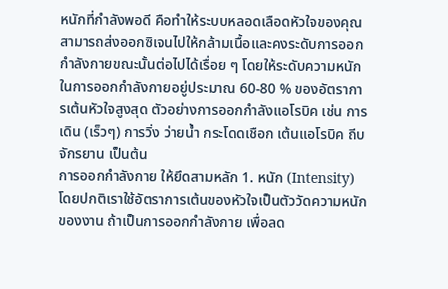หนักที่กำลังพอดี คือทำให้ระบบหลอดเลือดหัวใจของคุณ สามารถส่งออกซิเจนไปให้กล้ามเนื้อและคงระดับการออกกำลังกายขณะนั้นต่อไปได้เรื่อย ๆ โดยให้ระดับความหนักในการออกกำลังกายอยู่ประมาณ 60-80 % ของอัตราการเต้นหัวใจสูงสุด ตัวอย่างการออกกำลังแอโรบิค เช่น การเดิน (เร็วๆ) การวิ่ง ว่ายน้ำ กระโดดเชือก เต้นแอโรบิค ถีบจักรยาน เป็นต้น
การออกกำลังกาย ให้ยึดสามหลัก 1. หนัก (Intensity) โดยปกติเราใช้อัตราการเต้นของหัวใจเป็นตัววัดความหนักของงาน ถ้าเป็นการออกกำลังกาย เพื่อลด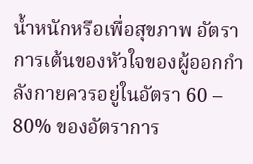น้ำหนักหรือเพื่อสุขภาพ อัตราการเต้นของหัวใจของผู้ออกกำลังกายควรอยู่ในอัตรา 60 – 80% ของอัตราการ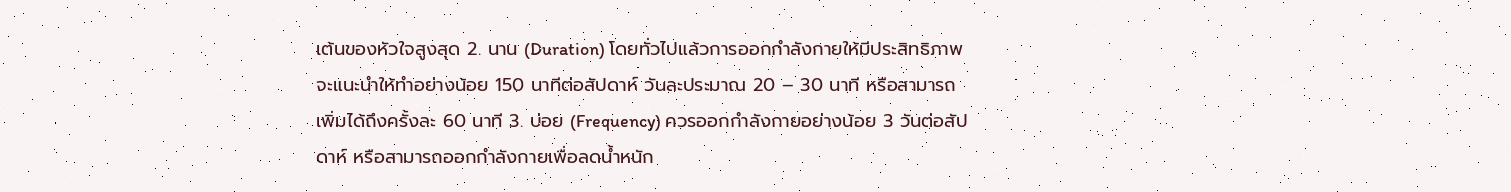เต้นของหัวใจสูงสุด 2. นาน (Duration) โดยทั่วไปแล้วการออกกำลังกายให้มีประสิทธิภาพ จะแนะนำให้ทำอย่างน้อย 150 นาทีต่อสัปดาห์ วันละประมาณ 20 – 30 นาที หรือสามารถเพิ่มได้ถึงครั้งละ 60 นาที 3. บ่อย (Frequency) ควรออกกำลังกายอย่างน้อย 3 วันต่อสัปดาห์ หรือสามารถออกกำลังกายเพื่อลดน้ำหนัก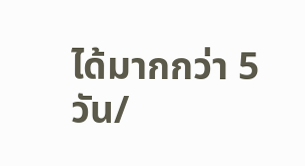ได้มากกว่า 5 วัน/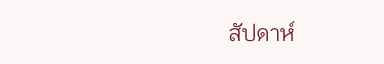สัปดาห์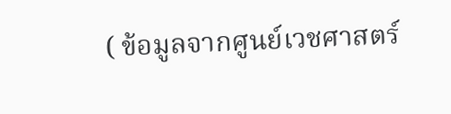( ข้อมูลจากศูนย์เวชศาสตร์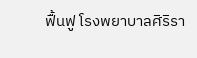ฟื้นฟู โรงพยาบาลศิริรา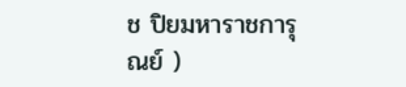ช ปิยมหาราชการุณย์ )